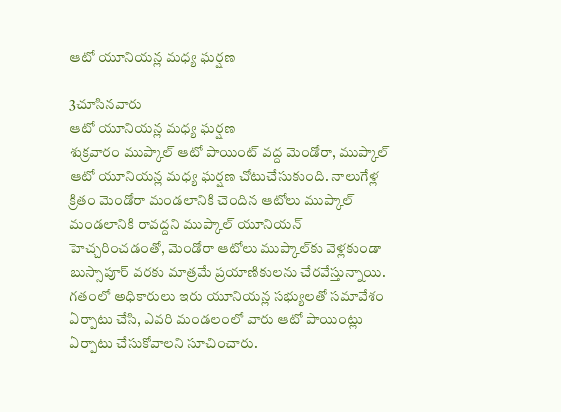ఆటో యూనియన్ల మధ్య ఘర్షణ

3చూసినవారు
ఆటో యూనియన్ల మధ్య ఘర్షణ
శుక్రవారం ముప్కాల్ ఆటో పాయింట్ వద్ద మెండోరా, ముప్కాల్ ఆటో యూనియన్ల మధ్య ఘర్షణ చోటుచేసుకుంది. నాలుగేళ్ల క్రితం మెండోరా మండలానికి చెందిన ఆటోలు ముప్కాల్ మండలానికి రావద్దని ముప్కాల్ యూనియన్ హెచ్చరించడంతో, మెండోరా ఆటోలు ముప్కాల్‌కు వెళ్లకుండా బుస్సాపూర్ వరకు మాత్రమే ప్రయాణికులను చేరవేస్తున్నాయి. గతంలో అధికారులు ఇరు యూనియన్ల సభ్యులతో సమావేశం ఏర్పాటు చేసి, ఎవరి మండలంలో వారు ఆటో పాయింట్లు ఏర్పాటు చేసుకోవాలని సూచించారు.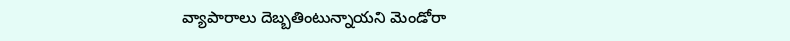వ్యాపారాలు దెబ్బతింటున్నాయని మెండోరా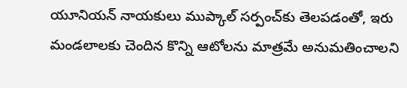యూనియన్ నాయకులు ముప్కాల్ సర్పంచ్‌కు తెలపడంతో, ఇరు మండలాలకు చెందిన కొన్ని ఆటోలను మాత్రమే అనుమతించాలని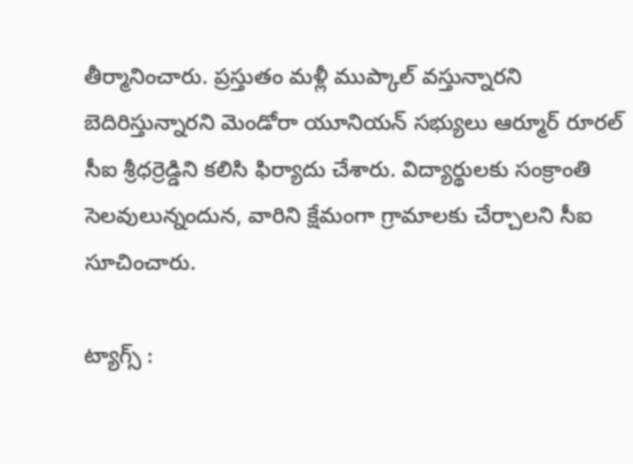తీర్మానించారు. ప్రస్తుతం మళ్లీ ముప్కాల్ వస్తున్నారని బెదిరిస్తున్నారని మెండోరా యూనియన్ సభ్యులు ఆర్మూర్ రూరల్ సీఐ శ్రీధర్రెడ్డిని కలిసి ఫిర్యాదు చేశారు. విద్యార్థులకు సంక్రాంతి సెలవులున్నందున, వారిని క్షేమంగా గ్రామాలకు చేర్చాలని సీఐ సూచించారు.

ట్యాగ్స్ :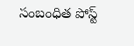సంబంధిత పోస్ట్